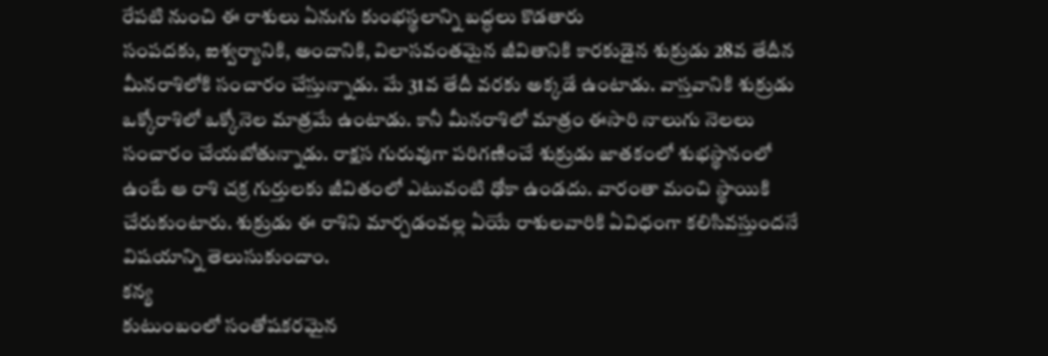రేపటి నుంచి ఈ రాశులు ఏనుగు కుంభస్థలాన్ని బద్ధలు కొడతారు
సంపదకు, ఐశ్వర్యానికి, అందానికి, విలాసవంతమైన జీవితానికి కారకుడైన శుక్రుడు 28వ తేదీన మీనరాశిలోకి సంచారం చేస్తున్నాడు. మే 31వ తేదీ వరకు అక్కడే ఉంటాడు. వాస్తవానికి శుక్రుడు ఒక్కోరాశిలో ఒక్కోనెల మాత్రమే ఉంటాడు. కానీ మీనరాశిలో మాత్రం ఈసారి నాలుగు నెలలు సంచారం చేయబోతున్నాడు. రాక్షస గురువుగా పరిగణించే శుక్రుడు జాతకంలో శుభస్థానంలో ఉంటే ఆ రాశి చక్ర గుర్తులకు జీవితంలో ఎటువంటి ఢోకా ఉండదు. వారంతా మంచి స్థాయికి చేరుకుంటారు. శుక్రుడు ఈ రాశిని మార్చడంవల్ల ఏయే రాశులవారికి ఏవిధంగా కలిసివస్తుందనే విషయాన్ని తెలుసుకుందాం.
కన్య
కుటుంబంలో సంతోషకరమైన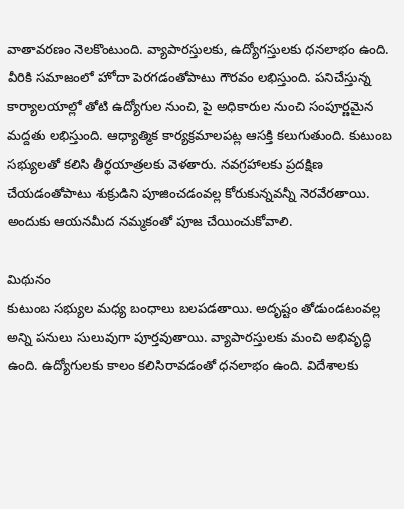వాతావరణం నెలకొంటుంది. వ్యాపారస్తులకు, ఉద్యోగస్తులకు ధనలాభం ఉంది. వీరికి సమాజంలో హోదా పెరగడంతోపాటు గౌరవం లభిస్తుంది. పనిచేస్తున్న కార్యాలయాల్లో తోటి ఉద్యోగుల నుంచి, పై అధికారుల నుంచి సంపూర్ణమైన మద్దతు లభిస్తుంది. ఆధ్యాత్మిక కార్యక్రమాలపట్ల ఆసక్తి కలుగుతుంది. కుటుంబ సభ్యులతో కలిసి తీర్థయాత్రలకు వెళతారు. నవగ్రహాలకు ప్రదక్షిణ చేయడంతోపాటు శుక్రుడిని పూజించడంవల్ల కోరుకున్నవన్నీ నెరవేరతాయి. అందుకు ఆయనమీద నమ్మకంతో పూజ చేయించుకోవాలి.

మిథునం
కుటుంబ సభ్యుల మధ్య బంధాలు బలపడతాయి. అదృష్టం తోడుండటంవల్ల అన్ని పనులు సులువుగా పూర్తవుతాయి. వ్యాపారస్తులకు మంచి అభివృద్ధి ఉంది. ఉద్యోగులకు కాలం కలిసిరావడంతో ధనలాభం ఉంది. విదేశాలకు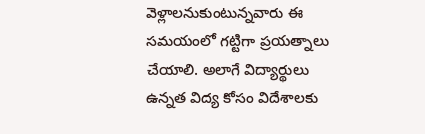వెళ్లాలనుకుంటున్నవారు ఈ సమయంలో గట్టిగా ప్రయత్నాలు చేయాలి. అలాగే విద్యార్థులు ఉన్నత విద్య కోసం విదేశాలకు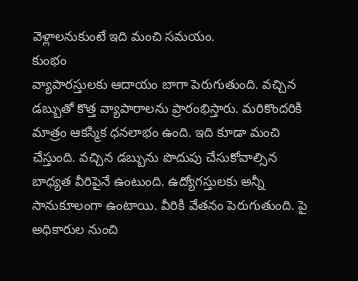వెళ్లాలనుకుంటే ఇది మంచి సమయం.
కుంభం
వ్యాపారస్తులకు ఆదాయం బాగా పెరుగుతుంది. వచ్చిన డబ్బుతో కొత్త వ్యాపారాలను ప్రారంభిస్తారు. మరికొందరికి మాత్రం ఆకస్మిక ధనలాభం ఉంది. ఇది కూడా మంచి చేస్తుంది. వచ్చిన డబ్బును పొదుపు చేసుకోవాల్సిన బాధ్యత వీరిపైనే ఉంటుంది. ఉద్యోగస్తులకు అన్నీ సానుకూలంగా ఉంటాయి. వీరికి వేతనం పెరుగుతుంది. పై అధికారుల నుంచి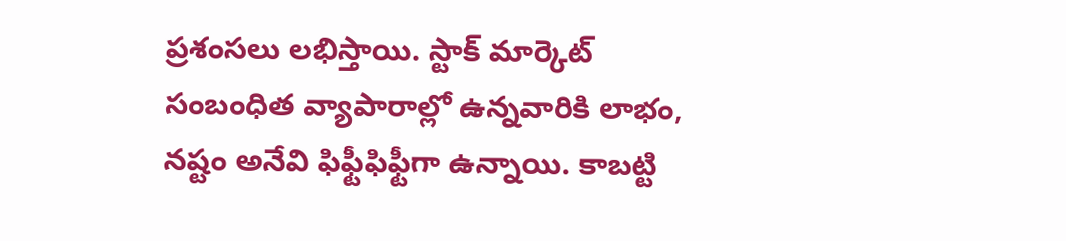ప్రశంసలు లభిస్తాయి. స్టాక్ మార్కెట్ సంబంధిత వ్యాపారాల్లో ఉన్నవారికి లాభం, నష్టం అనేవి ఫిఫ్టీఫిఫ్టీగా ఉన్నాయి. కాబట్టి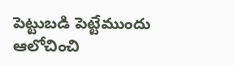పెట్టుబడి పెట్టేముందు ఆలోచించి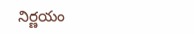నిర్ణయం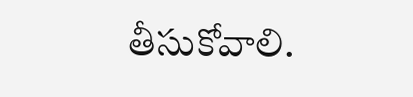తీసుకోవాలి.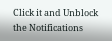Click it and Unblock the Notifications